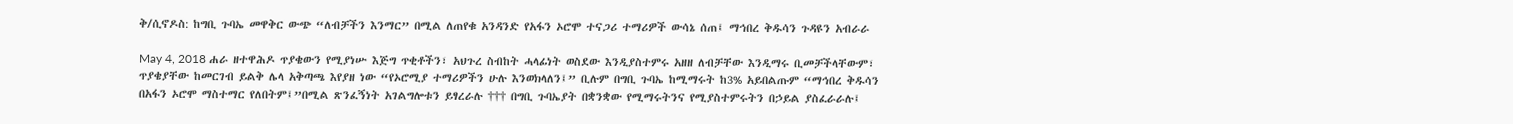ቅ/ሲኖዶስ: ከግቢ ጉባኤ መዋቅር ውጭ “ለብቻችን እንማር” በሚል ለጠየቁ አንዳንድ የአፋን ኦሮሞ ተናጋሪ ተማሪዎች ውሳኔ ሰጠ፤ ማኅበረ ቅዱሳን ጉዳዩን አብራራ

May 4, 2018 ሐራ ዘተዋሕዶ ጥያቄውን የሚያነሡ እጅግ ጥቂቶችን፣ አህጉረ ስብከት ሓላፊነት ወስደው እንዲያስተምሩ አዘዘ ለብቻቸው እንዲማሩ ቢመቻችላቸውም፣ ጥያቄያቸው ከመርገብ ይልቅ ሌላ አቅጣጫ እየያዘ ነው “የኦሮሚያ ተማሪዎችን ሁሉ እንወክላለን፤” ቢሉም በግቢ ጉባኤ ከሚማሩት ከ3% አይበልጡም “ማኅበረ ቅዱሳን በአፋን ኦሮሞ ማስተማር የለበትም፤”በሚል ጽንፈኝነት አገልግሎቱን ይፃረራሉ ††† በግቢ ጉባኤያት በቋንቋው የሚማሩትንና የሚያስተምሩትን በኃይል ያስፈራራሉ፤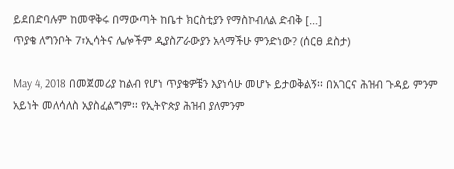ይደበድባሉም ከመዋቅሩ በማውጣት ከቤተ ክርስቲያን የማስኮብለል ድብቅ […]
ጥያቄ ለግንቦት 7፣ኢሳትና ሌሎችም ዲያስፖራውያን አላማችሁ ምንድነው? (ሰርፀ ደስታ)

May 4, 2018 በመጀመሪያ ከልብ የሆነ ጥያቄዎቼን እያነሳሁ መሆኑ ይታወቅልኝ፡፡ በአገርና ሕዝብ ጉዳይ ምንም አይነት መለሳለስ አያስፈልግም፡፡ የኢትዮጵያ ሕዝብ ያለምንም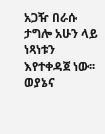አጋዥ በራሱ ታግሎ አሁን ላይ ነጻነቱን እየተቀዳጀ ነው፡፡ ወያኔና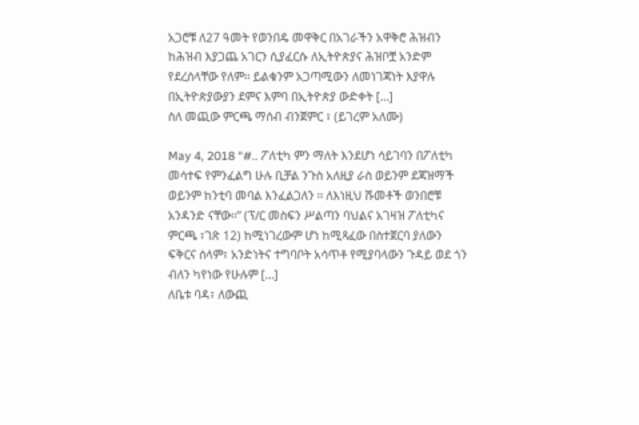አጋሮቹ ለ27 ዓመት የወንበዴ መዋቅር በአገራችን አዋቅሮ ሕዝብን ከሕዝብ እያጋጨ አገርን ሲያፈርሱ ለኢትዮጵያና ሕዝቦቿ አንድም የደረሰላቸው የለም፡፡ ይልቁንም አጋጣሚውን ለመነገጃነት እያዋሉ በኢትዮጵያውያን ደምና እምባ በኢትዮጵያ ውድቀት […]
ስለ መጪው ምርጫ ማሰብ ብንጀምር ፣ (ይገረም አለሙ)

May 4, 2018 “#.. ፖለቲካ ምን ማለት እንደሆነ ሳይገባን በፖለቲካ መሳተፍ የምንፈልግ ሁሉ ቢቻል ንጉስ አለዚያ ራስ ወይንም ደጃዝማች ወይንም ከንቲባ መባል እንፈልጋለን ፡፡ ለእነዚህ ሹመቶች ወንበሮቹ አንዳንድ ናቸው፡፡” (ፕ/ር መስፍን ሥልጣን ባህልና አገዛዝ ፖለቲካና ምርጫ ፣ገጽ 12) ከሚነገረውም ሆነ ከሚጻፈው በስተጀርባ ያለውን ፍቅርና ሰላም፣ አንድነትና ተግባቦት አሳጥቶ የሚያባላውን ጉዳይ ወደ ጎን ብለን ካየነው የሁሉም […]
ለቤቱ ባዳ፣ ለውጪ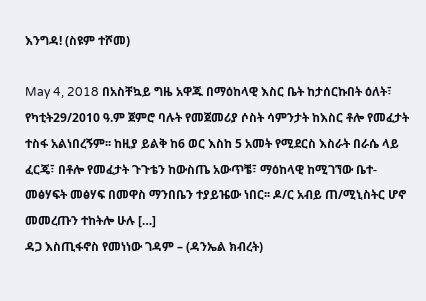እንግዳ! (ስዩም ተሾመ)

May 4, 2018 በአስቸኳይ ግዜ አዋጁ በማዕከላዊ እስር ቤት ከታሰርኩበት ዕለት፣ የካቲት29/2010 ዓ.ም ጀምሮ ባሉት የመጀመሪያ ሶስት ሳምንታት ከእስር ቶሎ የመፈታት ተስፋ አልነበረኝም፡፡ ከዚያ ይልቅ ከ6 ወር እስከ 5 አመት የሚደርስ እስራት በራሴ ላይ ፈርጄ፣ በቶሎ የመፈታት ጉጉቴን ከውስጤ አውጥቼ፣ ማዕከላዊ ከሚገኘው ቤተ-መፅሃፍት መፅሃፍ በመዋስ ማንበቤን ተያይዤው ነበር፡፡ ዶ/ር አብይ ጠ/ሚኒስትር ሆኖ መመረጡን ተከትሎ ሁሉ […]
ዳጋ እስጢፋኖስ የመነነው ገዳም – (ዳንኤል ክብረት)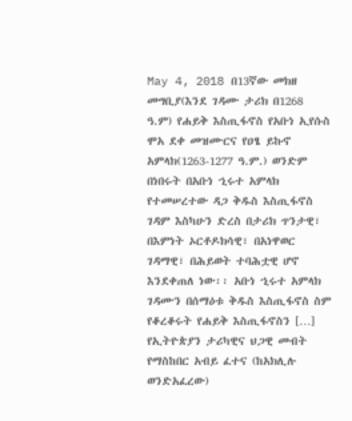May 4, 2018 በ13ኛው መክዘ መግቢያ(እንደ ገዳሙ ታሪክ በ1268 ዓ.ም) የሐይቅ እስጢፋኖስ የአቡነ ኢየሱስ ሞአ ደቀ መዝሙርና የዐፄ ይኩኖ አምላክ(1263-1277 ዓ.ም.) ወንድም በነበሩት በአቡነ ኂሩተ አምላክ የተመሠረተው ዳጋ ቅዱስ እስጢፋኖስ ገዳም እስካሁን ድረስ በታሪክ ጥንታዊ፣ በእምነት ኦርቶዶክሳዊ፣ በአነዋወር ገዳማዊ፣ በሕይወት ተባሕቷዊ ሆኖ እንደቀጠለ ነው፡፡ አቡነ ኂሩተ አምላክ ገዳሙን በሰማዕቱ ቅዱስ እስጢፋኖስ ስም የቆረቆሩት የሐይቅ እስጢፋኖስን […]
የኢትዮጵያን ታሪካዊና ህጋዊ መብት የማስከበር አብይ ፈተና (ከአክሊሉ ወንድአፈረው)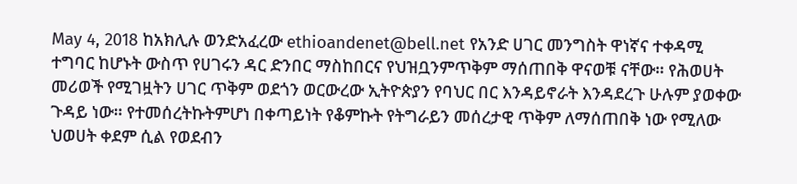May 4, 2018 ከአክሊሉ ወንድአፈረው ethioandenet@bell.net የአንድ ሀገር መንግስት ዋነኛና ተቀዳሚ ተግባር ከሆኑት ውስጥ የሀገሩን ዳር ድንበር ማስከበርና የህዝቧንምጥቅም ማሰጠበቅ ዋናወቹ ናቸው። የሕወሀት መሪወች የሚገዟትን ሀገር ጥቅም ወደጎን ወርውረው ኢትዮጵያን የባህር በር እንዳይኖራት እንዳደረጉ ሁሉም ያወቀው ጉዳይ ነው። የተመሰረትኩትምሆነ በቀጣይነት የቆምኩት የትግራይን መሰረታዊ ጥቅም ለማሰጠበቅ ነው የሚለው ህወሀት ቀደም ሲል የወደብን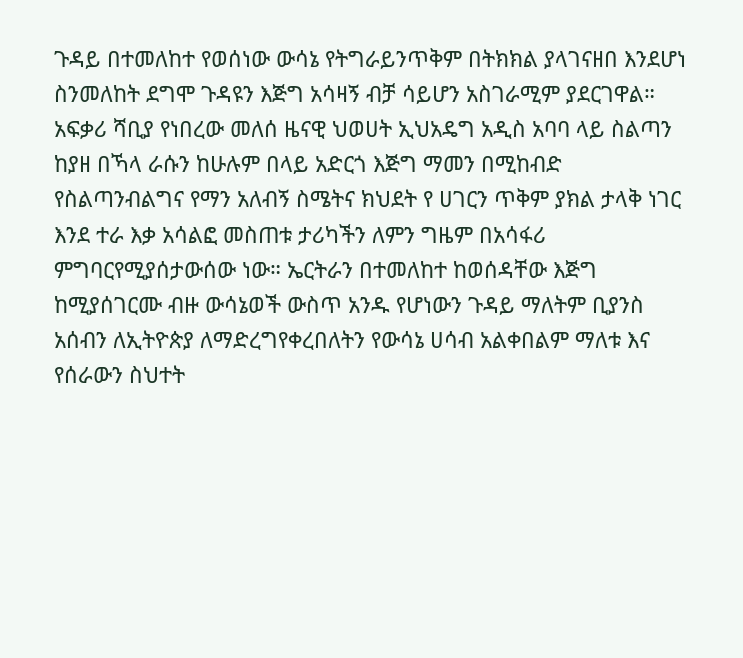ጉዳይ በተመለከተ የወሰነው ውሳኔ የትግራይንጥቅም በትክክል ያላገናዘበ እንደሆነ ስንመለከት ደግሞ ጉዳዩን እጅግ አሳዛኝ ብቻ ሳይሆን አስገራሚም ያደርገዋል። አፍቃሪ ሻቢያ የነበረው መለሰ ዜናዊ ህወሀት ኢህአዴግ አዲስ አባባ ላይ ስልጣን ከያዘ በኻላ ራሱን ከሁሉም በላይ አድርጎ እጅግ ማመን በሚከብድ የስልጣንብልግና የማን አለብኝ ስሜትና ክህደት የ ሀገርን ጥቅም ያክል ታላቅ ነገር እንደ ተራ እቃ አሳልፎ መስጠቱ ታሪካችን ለምን ግዜም በአሳፋሪ ምግባርየሚያሰታውሰው ነው። ኤርትራን በተመለከተ ከወሰዳቸው እጅግ ከሚያሰገርሙ ብዙ ውሳኔወች ውስጥ አንዱ የሆነውን ጉዳይ ማለትም ቢያንስ አሰብን ለኢትዮጵያ ለማድረግየቀረበለትን የውሳኔ ሀሳብ አልቀበልም ማለቱ እና የሰራውን ስህተት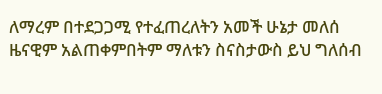ለማረም በተደጋጋሚ የተፈጠረለትን አመች ሁኔታ መለሰ ዜናዊም አልጠቀምበትም ማለቱን ስናስታውስ ይህ ግለሰብ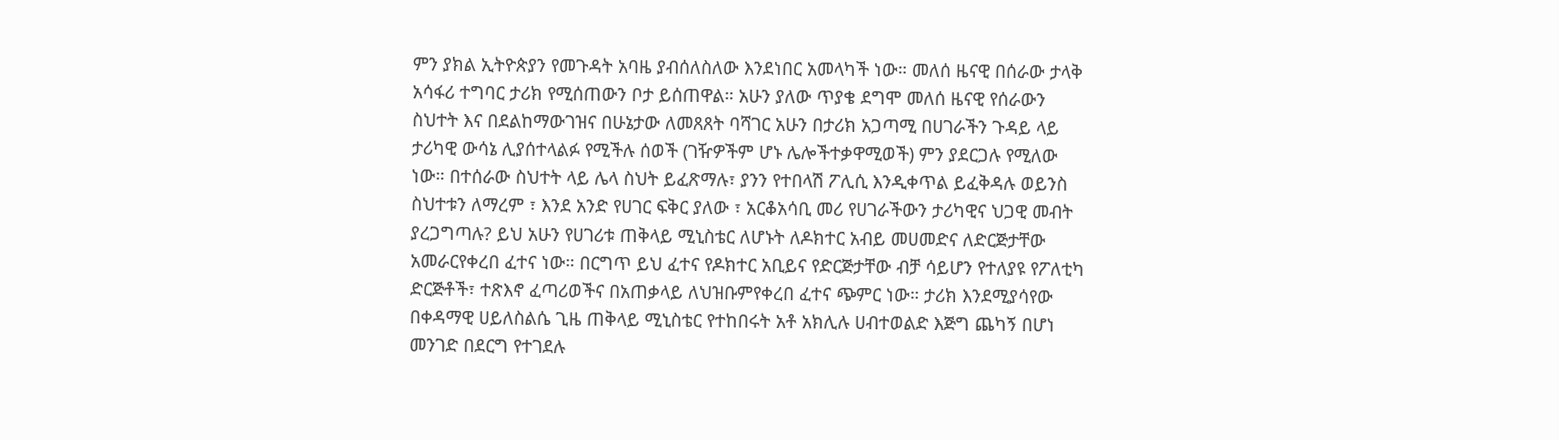ምን ያክል ኢትዮጵያን የመጉዳት አባዜ ያብሰለስለው እንደነበር አመላካች ነው። መለሰ ዜናዊ በሰራው ታላቅ አሳፋሪ ተግባር ታሪክ የሚሰጠውን ቦታ ይሰጠዋል። አሁን ያለው ጥያቄ ደግሞ መለሰ ዜናዊ የሰራውን ስህተት እና በደልከማውገዝና በሁኔታው ለመጸጸት ባሻገር አሁን በታሪክ አጋጣሚ በሀገራችን ጉዳይ ላይ ታሪካዊ ውሳኔ ሊያሰተላልፉ የሚችሉ ሰወች (ገዥዎችም ሆኑ ሌሎችተቃዋሚወች) ምን ያደርጋሉ የሚለው ነው። በተሰራው ስህተት ላይ ሌላ ስህት ይፈጽማሉ፣ ያንን የተበላሽ ፖሊሲ እንዲቀጥል ይፈቅዳሉ ወይንስ ስህተቱን ለማረም ፣ እንደ አንድ የሀገር ፍቅር ያለው ፣ አርቆአሳቢ መሪ የሀገራችውን ታሪካዊና ህጋዊ መብት ያረጋግጣሉ? ይህ አሁን የሀገሪቱ ጠቅላይ ሚኒስቴር ለሆኑት ለዶክተር አብይ መሀመድና ለድርጅታቸው አመራርየቀረበ ፈተና ነው። በርግጥ ይህ ፈተና የዶክተር አቢይና የድርጅታቸው ብቻ ሳይሆን የተለያዩ የፖለቲካ ድርጅቶች፣ ተጽእኖ ፈጣሪወችና በአጠቃላይ ለህዝቡምየቀረበ ፈተና ጭምር ነው። ታሪክ እንደሚያሳየው በቀዳማዊ ሀይለስልሴ ጊዜ ጠቅላይ ሚኒስቴር የተከበሩት አቶ አክሊሉ ሀብተወልድ እጅግ ጨካኝ በሆነ መንገድ በደርግ የተገደሉ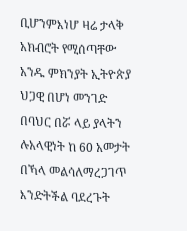ቢሆንምእነሆ ዛሬ ታላቅ አክብሮት የሚሰጣቸው አንዱ ምክንያት ኢትዮጵያ ህጋዊ በሆነ መንገድ በባህር በሯ ላይ ያላትን ሉአላዊነት ከ 60 አመታት በኻላ መልሳለማረጋገጥ እንድትችል ባደረጉት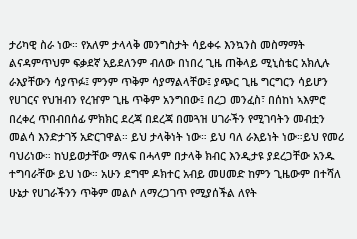ታሪካዊ ስራ ነው። የአለም ታላላቅ መንግስታት ሳይቀሩ እንኳንስ መስማማት ልናዳምጥህም ፍቃደኛ አይደለንም ብለው በነበረ ጊዜ ጠቅላይ ሚኒስቴር አክሊሉ ራእያቸውን ሳያጥፉ፤ ምንም ጥቅም ሳያማልላቸው፤ ያጭር ጊዜ ግርግርን ሳይሆን የሀገርና የህዝብን የረዠም ጊዜ ጥቅም አንግበው፤ በረጋ መንፈስ፣ በሰከነ ኣእምሮ በረቀረ ጥበብበሰፊ ምክክር ደረጃ በደረጃ በመጓዝ ሀገራችን የሚገባትን መብቷን መልሳ እንድታገኝ አድርገዋል። ይህ ታላቅነት ነው። ይህ ባለ ራእይነት ነው።ይህ የመሪ ባህሪነው። ከህይወታቸው ማለፍ በሓላም በታላቅ ክብር እንዲታዩ ያደረጋቸው አንዱ ተግባራቸው ይህ ነው። አሁን ደግሞ ዶክተር አብይ መሀመድ ከምን ጊዜውም በተሻለ ሁኔታ የሀገራችንን ጥቅም መልሶ ለማረጋገጥ የሚያሰችል ለየት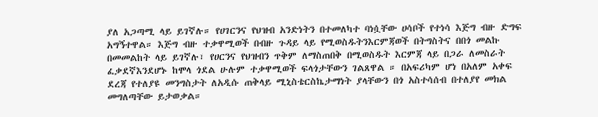ያለ አጋጣሚ ላይ ይገኛሉ። የሀገርንና የህዝብ አንድነትን በተመለካተ ባነሷቸው ሀሳቦች የተነሳ እጅግ ብዙ ድግፍ አግኝተዋል። እጅግ ብዙ ተቃዋሚወች በብዙ ጉዳይ ላይ የሚወስዱትንእርምጃወች በትግስትና በበጎ መልኩ በመመልከት ላይ ይገኛሉ፣ የሀርንና የህዝብን ጥቅም ለማስጠበቅ በሚወስዱት እርምጃ ላይ በጋራ ለመስራት ፈቃደኛእንደሆኑ ከሞላ ጎደል ሁሉም ተቃዋሚወች ፍላጎታቸውን ገልጸዋል ። በአፍሪካም ሆነ በአለም አቀፍ ደረጃ የተለያዩ መንግስታት ለአዲሱ ጠቅላይ ሚኒስቴርስኬታማነት ያላቸውን በጎ አስተሳሰብ በተለያየ መክል መግለጣቸው ይታወቃል።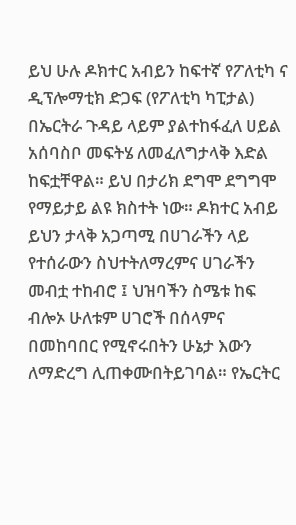ይህ ሁሉ ዶክተር አብይን ከፍተኛ የፖለቲካ ና ዲፕሎማቲክ ድጋፍ (የፖለቲካ ካፒታል) በኤርትራ ጉዳይ ላይም ያልተከፋፈለ ሀይል አሰባስቦ መፍትሄ ለመፈለግታላቅ እድል ከፍቷቸዋል። ይህ በታሪክ ደግሞ ደግግሞ የማይታይ ልዩ ክስተት ነው። ዶክተር አብይ ይህን ታላቅ አጋጣሚ በሀገራችን ላይ የተሰራውን ስህተትለማረምና ሀገራችን መብቷ ተከብሮ ፤ ህዝባችን ስሜቱ ከፍ ብሎኦ ሁለቱም ሀገሮች በሰላምና በመከባበር የሚኖሩበትን ሁኔታ እውን ለማድረግ ሊጠቀሙበትይገባል። የኤርትር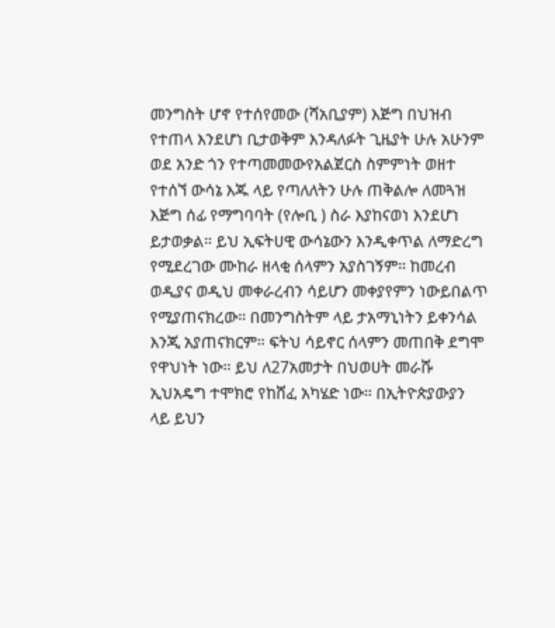መንግስት ሆኖ የተሰየመው (ሻአቢያም) እጅግ በህዝብ የተጠላ እንደሆነ ቢታወቅም እንዳለፉት ጊዜያት ሁሉ አሁንም ወደ አንድ ጎን የተጣመመውየአልጀርስ ስምምነት ወዘተ የተሰኘ ውሳኔ እጁ ላይ የጣለለትን ሁሉ ጠቅልሎ ለመጓዝ እጅግ ሰፊ የማግባባት (የሎቢ ) ስራ እያከናወነ እንደሆነ ይታወቃል። ይህ ኢፍትሀዊ ውሳኔውን እንዲቀጥል ለማድረግ የሚደረገው ሙከራ ዘላቂ ሰላምን አያስገኝም። ከመረብ ወዲያና ወዲህ መቀራረብን ሳይሆን መቀያየምን ነውይበልጥ የሚያጠናክረው። በመንግስትም ላይ ታአማኒነትን ይቀንሳል እንጂ አያጠናክርም። ፍትህ ሳይኖር ሰላምን መጠበቅ ደግሞ የዋህነት ነው። ይህ ለ27አመታት በህወሀት መራሹ ኢህአዴግ ተሞክሮ የከሸፈ አካሄድ ነው። በኢትዮጵያውያን ላይ ይህን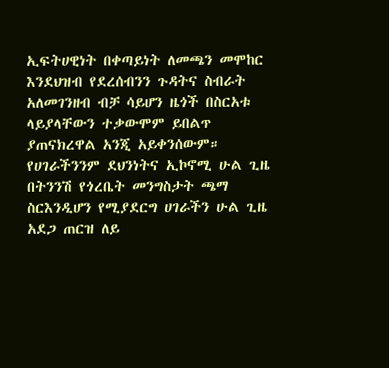ኢፍትሀዊነት በቀጣይነት ለመጫን መሞከር እንደህዝብ የደረሰብንን ጉዳትና ስብራት አለመገንዘብ ብቻ ሳይሆን ዜጎች በስርአቱ ላይያላቸውን ተቃውሞም ይበልጥ ያጠናክረዋል አንጂ አይቀንሰውም። የሀገራችንንም ደህንነትና ኢኮኖሚ ሁል ጊዜ በትንንሽ የጎረቤት መንግስታት ጫማ ስርእንዲሆን የሚያደርግ ሀገራችን ሁል ጊዜ አደጋ ጠርዝ ለይ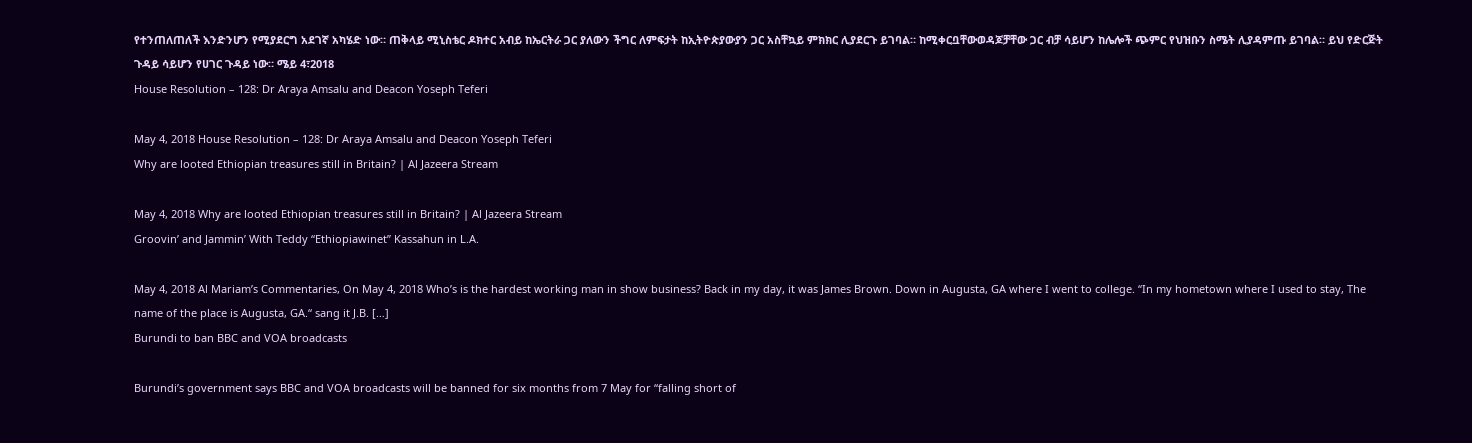የተንጠለጠለች እንድንሆን የሚያደርግ አደገኛ አካሄድ ነው። ጠቅላይ ሚኒስቴር ዶክተር አብይ ከኤርትራ ጋር ያለውን ችግር ለምፍታት ከኢትዮጵያውያን ጋር አስቸኳይ ምክክር ሊያደርጉ ይገባል። ከሚቀርቧቸውወዳጆቻቸው ጋር ብቻ ሳይሆን ከሌሎች ጭምር የህዝቡን ስሜት ሊያዳምጡ ይገባል። ይህ የድርጅት ጉዳይ ሳይሆን የሀገር ጉዳይ ነው። ሜይ 4፣2018
House Resolution – 128: Dr Araya Amsalu and Deacon Yoseph Teferi

May 4, 2018 House Resolution – 128: Dr Araya Amsalu and Deacon Yoseph Teferi
Why are looted Ethiopian treasures still in Britain? | Al Jazeera Stream

May 4, 2018 Why are looted Ethiopian treasures still in Britain? | Al Jazeera Stream
Groovin’ and Jammin’ With Teddy “Ethiopiawinet” Kassahun in L.A.

May 4, 2018 Al Mariam’s Commentaries, On May 4, 2018 Who’s is the hardest working man in show business? Back in my day, it was James Brown. Down in Augusta, GA where I went to college. “In my hometown where I used to stay, The name of the place is Augusta, GA.“ sang it J.B. […]
Burundi to ban BBC and VOA broadcasts

Burundi’s government says BBC and VOA broadcasts will be banned for six months from 7 May for “falling short of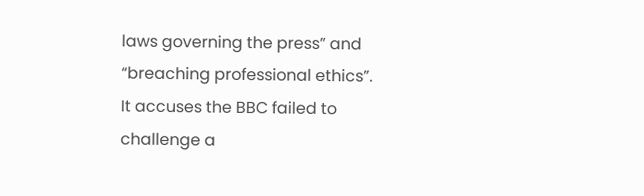laws governing the press” and “breaching professional ethics”. It accuses the BBC failed to challenge a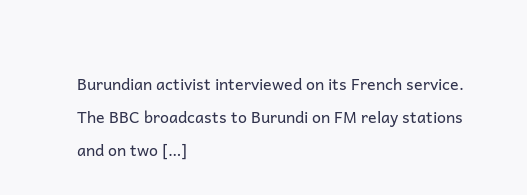Burundian activist interviewed on its French service. The BBC broadcasts to Burundi on FM relay stations and on two […]